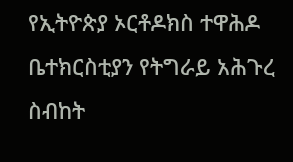የኢትዮጵያ ኦርቶዶክስ ተዋሕዶ ቤተክርስቲያን የትግራይ አሕጉረ ስብከት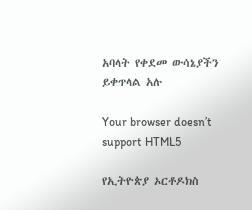አባላት የቀደመ ውሳኔያችን ይቀጥላል አሉ

Your browser doesn’t support HTML5

የኢትዮጵያ ኦርቶዶክስ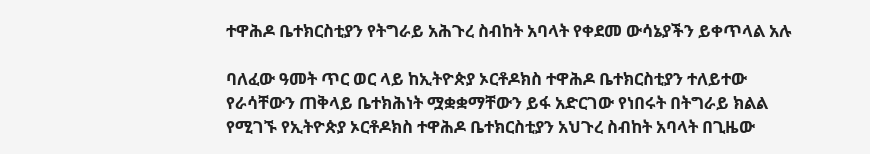ተዋሕዶ ቤተክርስቲያን የትግራይ አሕጉረ ስብከት አባላት የቀደመ ውሳኔያችን ይቀጥላል አሉ

ባለፈው ዓመት ጥር ወር ላይ ከኢትዮጵያ ኦርቶዶክስ ተዋሕዶ ቤተክርስቲያን ተለይተው የራሳቸውን ጠቅላይ ቤተክሕነት ሟቋቋማቸውን ይፋ አድርገው የነበሩት በትግራይ ክልል የሚገኙ የኢትዮጵያ ኦርቶዶክስ ተዋሕዶ ቤተክርስቲያን አህጉረ ስብከት አባላት በጊዜው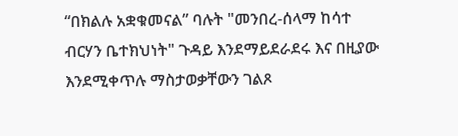“በክልሉ አቋቁመናል” ባሉት "መንበረ-ሰላማ ከሳተ ብርሃን ቤተክህነት" ጉዳይ እንደማይደራደሩ እና በዚያው እንደሚቀጥሉ ማስታወቃቸውን ገልጾ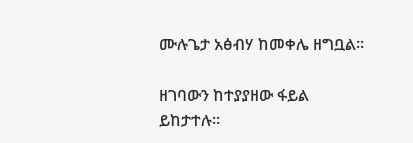ሙሉጌታ አፅብሃ ከመቀሌ ዘግቧል፡፡

ዘገባውን ከተያያዘው ፋይል ይከታተሉ።